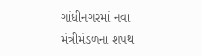ગાંધીનગરમાં નવા મંત્રીમંડળના શપથ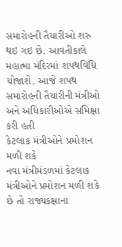સમારોહની તૈયારીઓ શરુ થઇ ગઇ છે. આવતીકાલે મહાત્મા મંદિરમાં શપથવિધિ યોજાશે. આજે શપથ સમારોહની તૈયારીની મંત્રીઓ અને અધિકારીઓએ સમિક્ષા કરી હતી
કેટલાક મંત્રીઓને પ્રમોશન મળી શકે
નવા મંત્રીમંડળમાં કેટલાક મંત્રીઓને પ્રમોશન મળી શકે છે તો રાજ્યકક્ષાના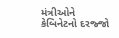મંત્રીઓને કેબિનેટનો દરજ્જો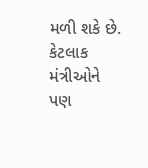મળી શકે છે. કેટલાક મંત્રીઓને પણ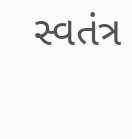સ્વતંત્ર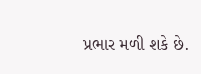પ્રભાર મળી શકે છે.